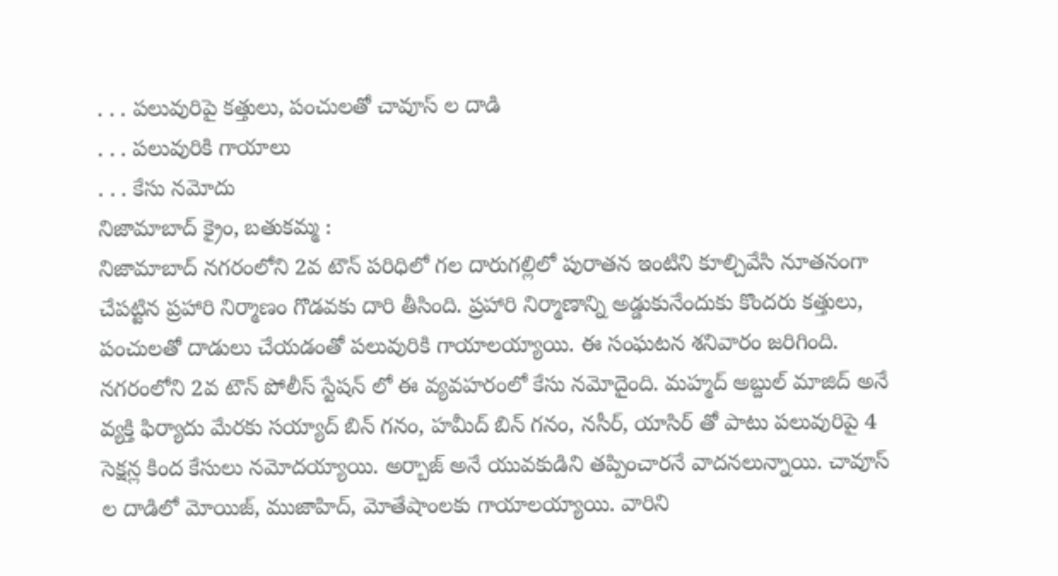. . . పలువురిపై కత్తులు, పంచులతో చావూస్ ల దాడి
. . . పలువురికి గాయాలు
. . . కేసు నమోదు
నిజామాబాద్ క్రైం, బతుకమ్మ :
నిజామాబాద్ నగరంలోని 2వ టౌన్ పరిధిలో గల దారుగల్లిలో పురాతన ఇంటిని కూల్చివేసి నూతనంగా చేపట్టిన ప్రహారి నిర్మాణం గొడవకు దారి తీసింది. ప్రహారి నిర్మాణాన్ని అడ్డుకునేందుకు కొందరు కత్తులు, పంచులతో దాడులు చేయడంతో పలువురికి గాయాలయ్యాయి. ఈ సంఘటన శనివారం జరిగింది. నగరంలోని 2వ టౌన్ పోలీస్ స్టేషన్ లో ఈ వ్యవహరంలో కేసు నమోదైంది. మహ్మద్ అబ్దుల్ మాజిద్ అనే వ్యక్తి ఫిర్యాదు మేరకు సయ్యాద్ బిన్ గనం, హమీద్ బిన్ గనం, నసీర్, యాసిర్ తో పాటు పలువురిపై 4 సెక్షన్ల కింద కేసులు నమోదయ్యాయి. అర్బాజ్ అనే యువకుడిని తప్పించారనే వాదనలున్నాయి. చావూస్ ల దాడిలో మోయిజ్, ముజాహిద్, మోతేషాంలకు గాయాలయ్యాయి. వారిని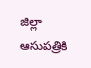జిల్లా ఆసుపత్రికి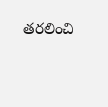తరలించి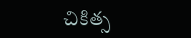చికిత్స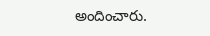అందించారు.